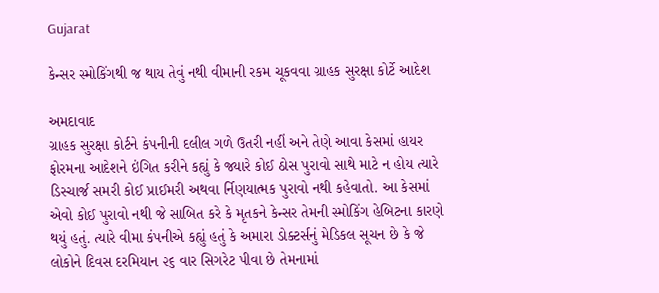Gujarat

કેન્સર સ્મોકિંગથી જ થાય તેવું નથી વીમાની રકમ ચૂકવવા ગ્રાહક સુરક્ષા કોર્ટે આદેશ

અમદાવાદ
ગ્રાહક સુરક્ષા કોર્ટને કંપનીની દલીલ ગળે ઉતરી નહીં અને તેણે આવા કેસમાં હાયર ફોરમના આદેશને ઇંગિત કરીને કહ્યું કે જ્યારે કોઈ ઠોસ પુરાવો સાથે માટે ન હોય ત્યારે ડિસ્ચાર્જ સમરી કોઈ પ્રાઈમરી અથવા ર્નિણયાત્મક પુરાવો નથી કહેવાતો. આ કેસમાં એવો કોઈ પુરાવો નથી જે સાબિત કરે કે મૃતકને કેન્સર તેમની સ્મોકિંગ હેબિટના કારણે થયું હતું. ત્યારે વીમા કંપનીએ કહ્યું હતું કે અમારા ડોક્ટર્સનું મેડિકલ સૂચન છે કે જે લોકોને દિવસ દરમિયાન ૨૬ વાર સિગરેટ પીવા છે તેમનામાં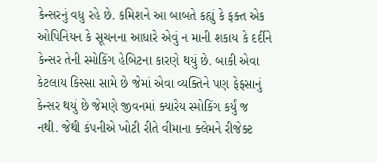કેન્સરનું વધુ રહે છે. કમિશને આ બાબતે કહ્યું કે ફક્ત એક ઓપિનિયન કે સૂચનના આધારે એવું ન માની શકાય કે દર્દીને કેન્સર તેની સ્મોકિંગ હેબિટના કારણે થયું છે. બાકી એવા કેટલાય કિસ્સા સામે છે જેમાં એવા વ્યક્તિને પણ ફેફસાનું કેન્સર થયું છે જેમણે જીવનમાં ક્યારેય સ્મોકિંગ કર્યું જ નથી. જેથી કંપનીએ ખોટી રીતે વીમાના ક્લેમને રીજેક્ટ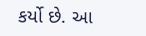કર્યો છે. આ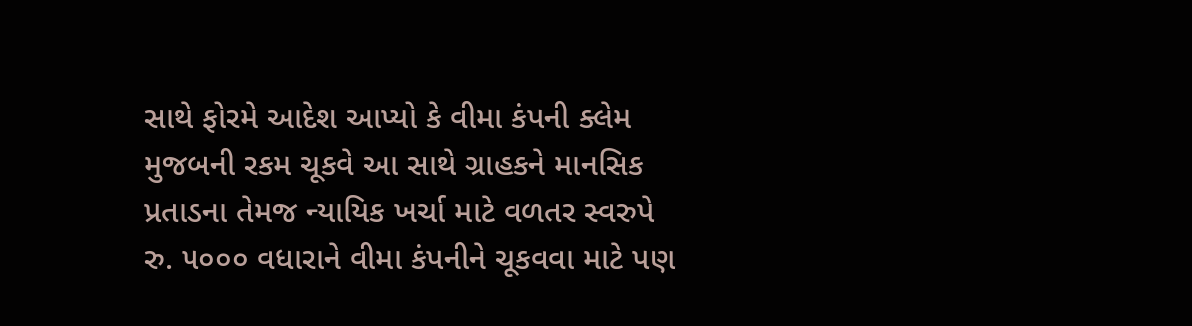સાથે ફોરમે આદેશ આપ્યો કે વીમા કંપની ક્લેમ મુજબની રકમ ચૂકવે આ સાથે ગ્રાહકને માનસિક પ્રતાડના તેમજ ન્યાયિક ખર્ચા માટે વળતર સ્વરુપે રુ. ૫૦૦૦ વધારાને વીમા કંપનીને ચૂકવવા માટે પણ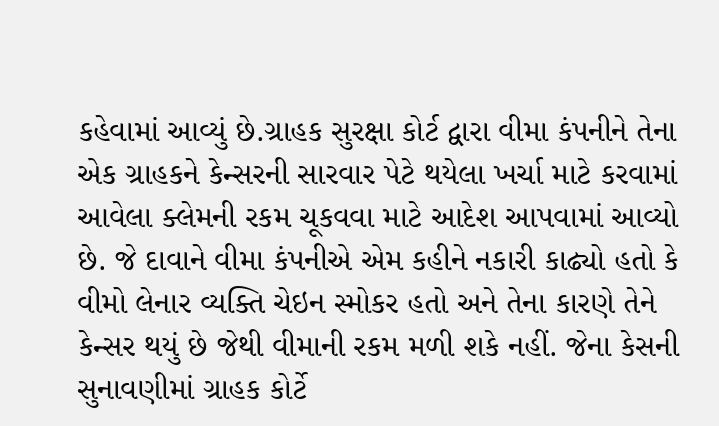કહેવામાં આવ્યું છે.ગ્રાહક સુરક્ષા કોર્ટ દ્વારા વીમા કંપનીને તેના એક ગ્રાહકને કેન્સરની સારવાર પેટે થયેલા ખર્ચા માટે કરવામાં આવેલા ક્લેમની રકમ ચૂકવવા માટે આદેશ આપવામાં આવ્યો છે. જે દાવાને વીમા કંપનીએ એમ કહીને નકારી કાઢ્યો હતો કે વીમો લેનાર વ્યક્તિ ચેઇન સ્મોકર હતો અને તેના કારણે તેને કેન્સર થયું છે જેથી વીમાની રકમ મળી શકે નહીં. જેના કેસની સુનાવણીમાં ગ્રાહક કોર્ટે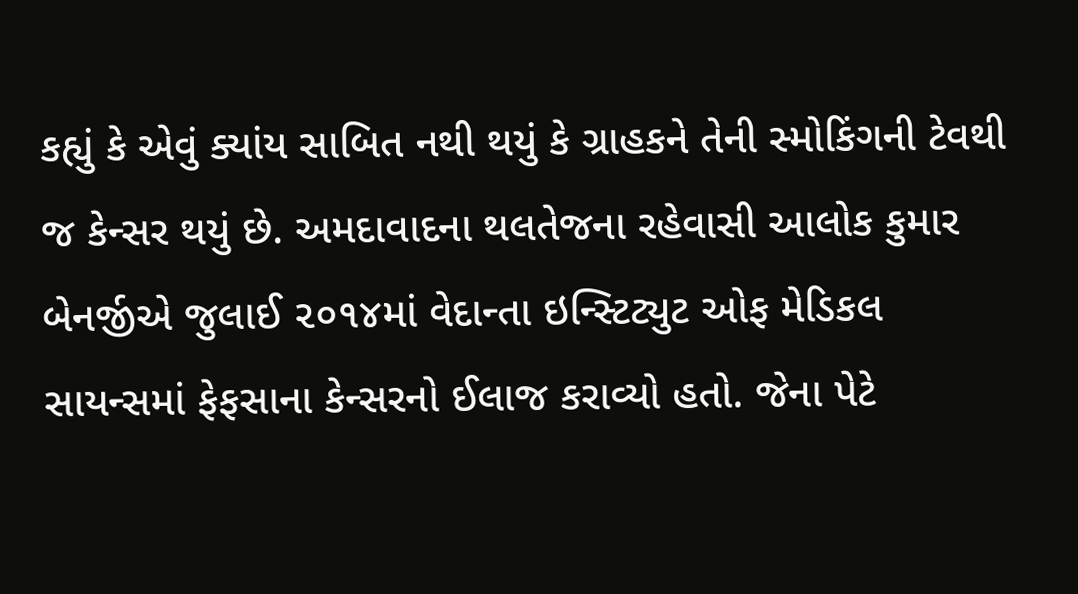કહ્યું કે એવું ક્યાંય સાબિત નથી થયું કે ગ્રાહકને તેની સ્મોકિંગની ટેવથી જ કેન્સર થયું છે. અમદાવાદના થલતેજના રહેવાસી આલોક કુમાર બેનર્જીએ જુલાઈ ૨૦૧૪માં વેદાન્તા ઇન્સ્ટિટ્યુટ ઓફ મેડિકલ સાયન્સમાં ફેફસાના કેન્સરનો ઈલાજ કરાવ્યો હતો. જેના પેટે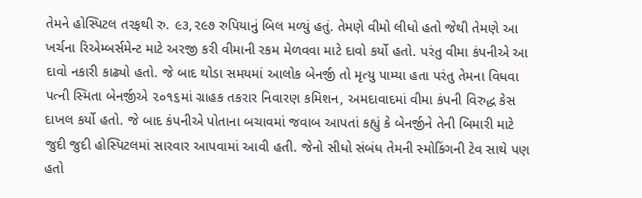તેમને હોસ્પિટલ તરફથી રુ. ૯૩,૨૯૭ રુપિયાનું બિલ મળ્યું હતું. તેમણે વીમો લીધો હતો જેથી તેમણે આ ખર્ચના રિએમ્બર્સમેન્ટ માટે અરજી કરી વીમાની રકમ મેળવવા માટે દાવો કર્યો હતો. પરંતુ વીમા કંપનીએ આ દાવો નકારી કાઢ્યો હતો. જે બાદ થોડા સમયમાં આલોક બેનર્જી તો મૃત્યુ પામ્યા હતા પરંતુ તેમના વિધવા પત્ની સ્મિતા બેનર્જીએ ૨૦૧૬માં ગ્રાહક તકરાર નિવારણ કમિશન, અમદાવાદમાં વીમા કંપની વિરુદ્ધ કેસ દાખલ કર્યો હતો. જે બાદ કંપનીએ પોતાના બચાવમાં જવાબ આપતાં કહ્યું કે બેનર્જીને તેની બિમારી માટે જુદી જુદી હોસ્પિટલમાં સારવાર આપવામાં આવી હતી. જેનો સીધો સંબંધ તેમની સ્મોકિંગની ટેવ સાથે પણ હતો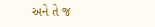અને તે જ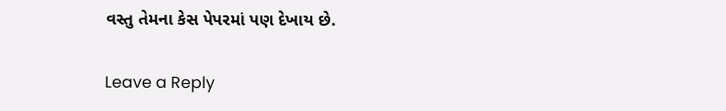વસ્તુ તેમના કેસ પેપરમાં પણ દેખાય છે.

Leave a Reply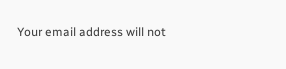Your email address will not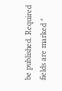be published. Required fields are marked *